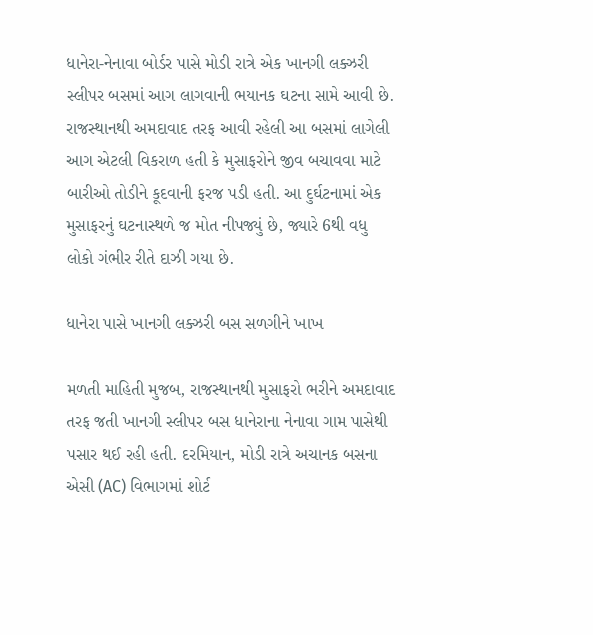ધાનેરા-નેનાવા બોર્ડર પાસે મોડી રાત્રે એક ખાનગી લક્ઝરી સ્લીપર બસમાં આગ લાગવાની ભયાનક ઘટના સામે આવી છે. રાજસ્થાનથી અમદાવાદ તરફ આવી રહેલી આ બસમાં લાગેલી આગ એટલી વિકરાળ હતી કે મુસાફરોને જીવ બચાવવા માટે બારીઓ તોડીને કૂદવાની ફરજ પડી હતી. આ દુર્ઘટનામાં એક મુસાફરનું ઘટનાસ્થળે જ મોત નીપજ્યું છે, જ્યારે 6થી વધુ લોકો ગંભીર રીતે દાઝી ગયા છે.

ધાનેરા પાસે ખાનગી લક્ઝરી બસ સળગીને ખાખ

મળતી માહિતી મુજબ, રાજસ્થાનથી મુસાફરો ભરીને અમદાવાદ તરફ જતી ખાનગી સ્લીપર બસ ધાનેરાના નેનાવા ગામ પાસેથી પસાર થઈ રહી હતી. દરમિયાન, મોડી રાત્રે અચાનક બસના એસી (AC) વિભાગમાં શોર્ટ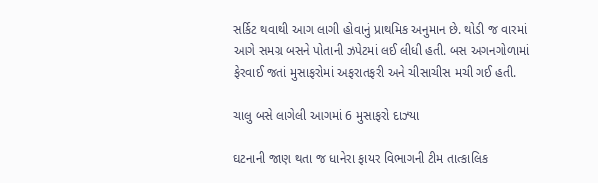સર્કિટ થવાથી આગ લાગી હોવાનું પ્રાથમિક અનુમાન છે. થોડી જ વારમાં આગે સમગ્ર બસને પોતાની ઝપેટમાં લઈ લીધી હતી. બસ અગનગોળામાં ફેરવાઈ જતાં મુસાફરોમાં અફરાતફરી અને ચીસાચીસ મચી ગઈ હતી.

ચાલુ બસે લાગેલી આગમાં 6 મુસાફરો દાઝ્યા

ઘટનાની જાણ થતા જ ધાનેરા ફાયર વિભાગની ટીમ તાત્કાલિક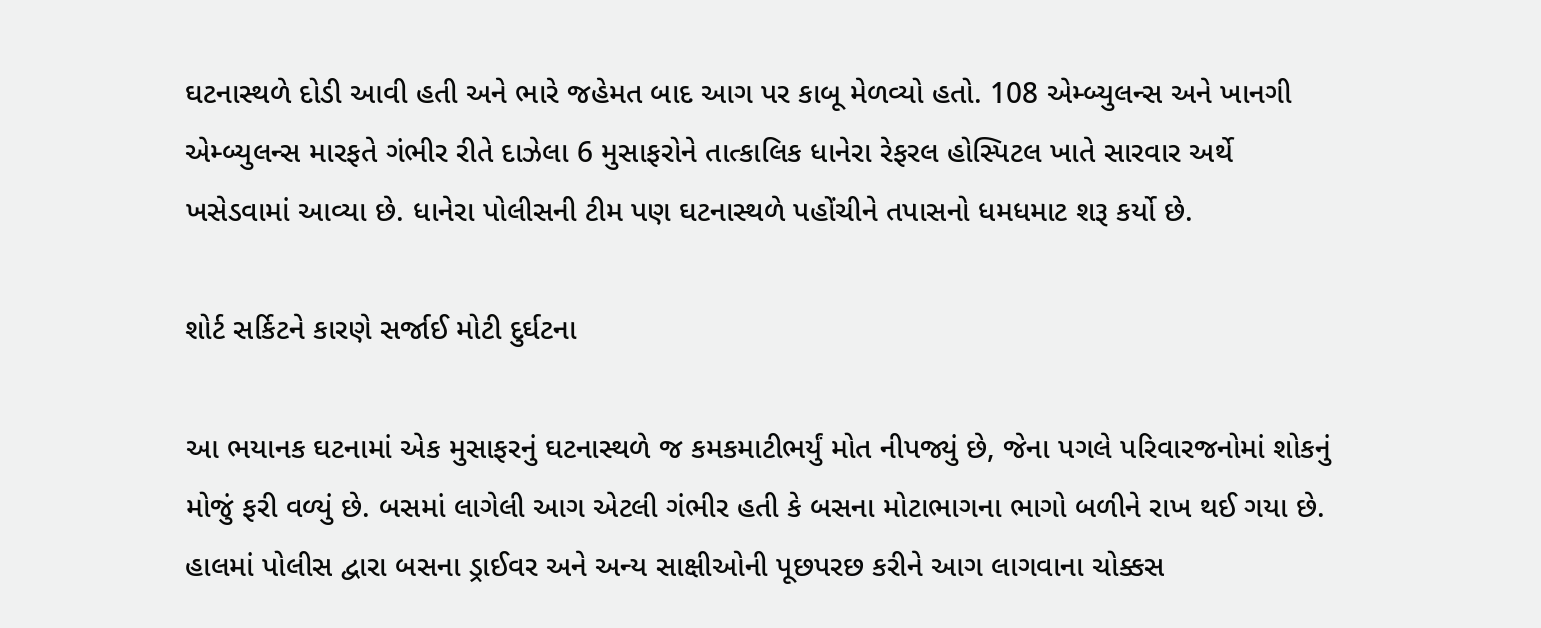ઘટનાસ્થળે દોડી આવી હતી અને ભારે જહેમત બાદ આગ પર કાબૂ મેળવ્યો હતો. 108 એમ્બ્યુલન્સ અને ખાનગી એમ્બ્યુલન્સ મારફતે ગંભીર રીતે દાઝેલા 6 મુસાફરોને તાત્કાલિક ધાનેરા રેફરલ હોસ્પિટલ ખાતે સારવાર અર્થે ખસેડવામાં આવ્યા છે. ધાનેરા પોલીસની ટીમ પણ ઘટનાસ્થળે પહોંચીને તપાસનો ધમધમાટ શરૂ કર્યો છે.

શોર્ટ સર્કિટને કારણે સર્જાઈ મોટી દુર્ઘટના

આ ભયાનક ઘટનામાં એક મુસાફરનું ઘટનાસ્થળે જ કમકમાટીભર્યું મોત નીપજ્યું છે, જેના પગલે પરિવારજનોમાં શોકનું મોજું ફરી વળ્યું છે. બસમાં લાગેલી આગ એટલી ગંભીર હતી કે બસના મોટાભાગના ભાગો બળીને રાખ થઈ ગયા છે. હાલમાં પોલીસ દ્વારા બસના ડ્રાઈવર અને અન્ય સાક્ષીઓની પૂછપરછ કરીને આગ લાગવાના ચોક્કસ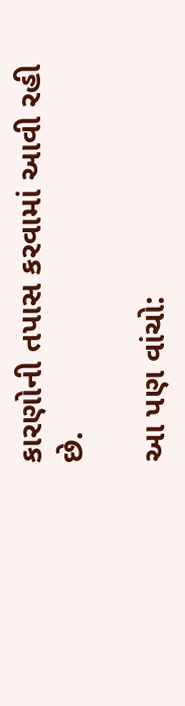કારણોની તપાસ કરવામાં આવી રહી છે.

આ પણ વાંચો: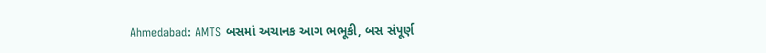Ahmedabad: AMTS બસમાં અચાનક આગ ભભૂકી, બસ સંપૂર્ણ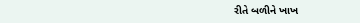રીતે બળીને ખાખ